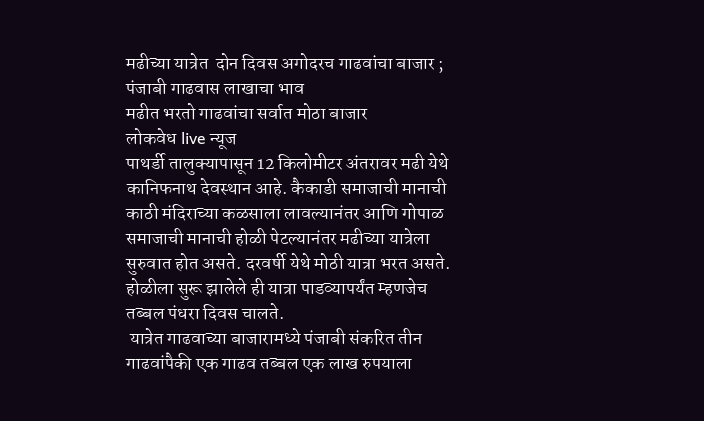मढीच्या यात्रेत  दोन दिवस अगोदरच गाढवांचा बाजार ; पंजाबी गाढवास लाखाचा भाव
मढीत भरतो गाढवांचा सर्वात मोठा बाजार
लोकवेध live न्यूज
पाथर्डी तालुक्यापासून 12 किलोमीटर अंतरावर मढी येथे कानिफनाथ देवस्थान आहे. कैकाडी समाजाची मानाची काठी मंदिराच्या कळसाला लावल्यानंतर आणि गोपाळ समाजाची मानाची होळी पेटल्यानंतर मढीच्या यात्रेला सुरुवात होत असते. दरवर्षी येथे मोठी यात्रा भरत असते. होळीला सुरू झालेले ही यात्रा पाडव्यापर्यंत म्हणजेच तब्बल पंधरा दिवस चालते.
 यात्रेत गाढवाच्या बाजारामध्ये पंजाबी संकरित तीन गाढवांपैकी एक गाढव तब्बल एक लाख रुपयाला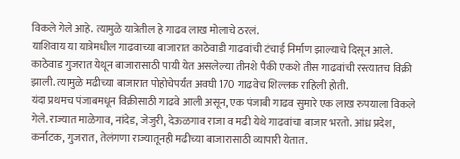विकले गेले आहे. त्यामुळे यात्रेतील हे गाढव लाख मोलाचे ठरलं.
याशिवाय या यात्रेमधील गाढवाच्या बाजारात काठेवाडी गाढवांची टंचाई निर्माण झाल्याचे दिसून आले. काठेवाड गुजरात येथून बाजारासाठी पायी येत असलेल्या तीनशे पैकी एकशे तीस गाढवांची रस्त्यातच विक्री झाली. त्यामुळे मढीच्या बाजारात पोहोचेपर्यंत अवघी 170 गाढवेच शिल्लक राहिली होती.
यंदा प्रथमच पंजाबमधून विक्रीसाठी गाढवे आली असून, एक पंजाबी गाढव सुमारे एक लाख रुपयाला विकले गेले. राज्यात माळेगाव, नांदेड, जेजुरी, देऊळगाव राजा व मढी येथे गाढवांचा बाजार भरतो. आंध्र प्रदेश, कर्नाटक, गुजरात, तेलंगणा राज्यातूनही मढीच्या बाजारासाठी व्यापारी येतात.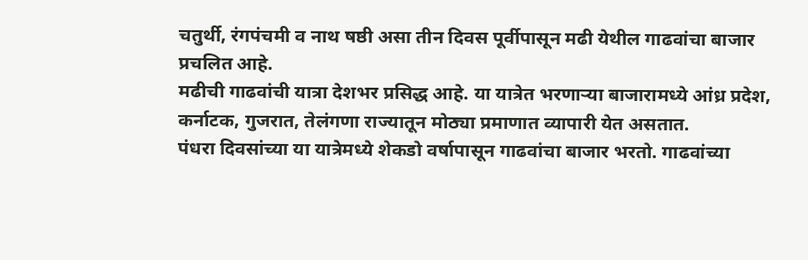चतुर्थी, रंगपंचमी व नाथ षष्ठी असा तीन दिवस पूर्वीपासून मढी येथील गाढवांचा बाजार प्रचलित आहे.
मढीची गाढवांची यात्रा देशभर प्रसिद्ध आहे. या यात्रेत भरणाऱ्या बाजारामध्ये आंध्र प्रदेश, कर्नाटक, गुजरात, तेलंगणा राज्यातून मोठ्या प्रमाणात व्यापारी येत असतात.
पंधरा दिवसांच्या या यात्रेमध्ये शेकडो वर्षापासून गाढवांचा बाजार भरतो. गाढवांच्या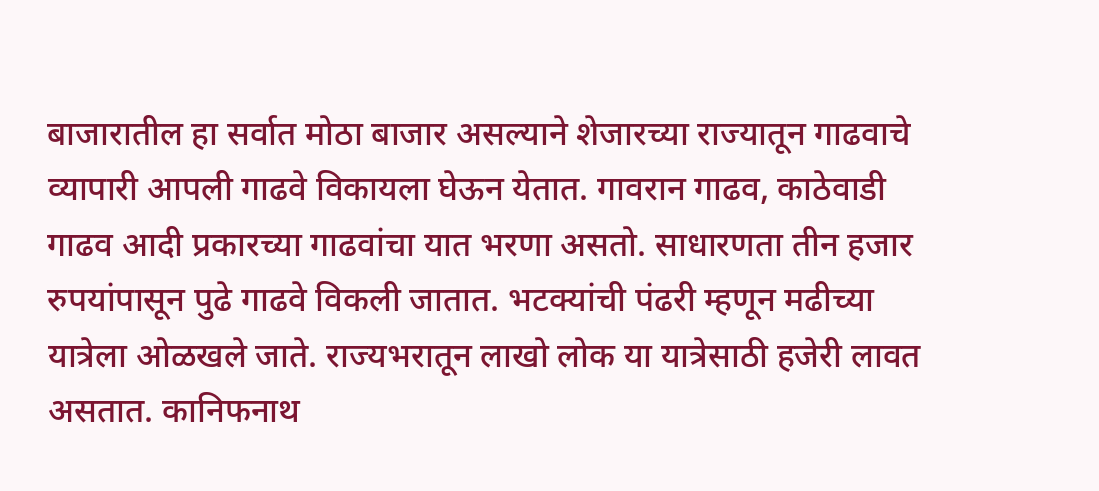बाजारातील हा सर्वात मोठा बाजार असल्याने शेजारच्या राज्यातून गाढवाचे व्यापारी आपली गाढवे विकायला घेऊन येतात. गावरान गाढव, काठेवाडी गाढव आदी प्रकारच्या गाढवांचा यात भरणा असतो. साधारणता तीन हजार रुपयांपासून पुढे गाढवे विकली जातात. भटक्यांची पंढरी म्हणून मढीच्या यात्रेला ओळखले जाते. राज्यभरातून लाखो लोक या यात्रेसाठी हजेरी लावत असतात. कानिफनाथ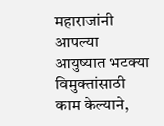महाराजांनी आपल्या आयुष्यात भटक्या विमुक्तांसाठी काम केल्याने,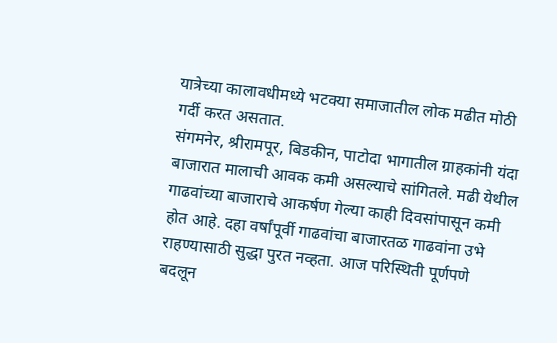यात्रेच्या कालावधीमध्ये भटक्या समाजातील लोक मढीत मोठी गर्दी करत असतात.
संगमनेर, श्रीरामपूर, बिडकीन, पाटोदा भागातील ग्राहकांनी यंदा बाजारात मालाची आवक कमी असल्याचे सांगितले. मढी येथील गाढवांच्या बाजाराचे आकर्षण गेल्या काही दिवसांपासून कमी होत आहे. दहा वर्षांपूर्वी गाढवांचा बाजारतळ गाढवांना उभे राहण्यासाठी सुद्धा पुरत नव्हता. आज परिस्थिती पूर्णपणे बदलून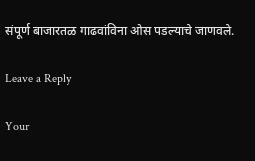संपूर्ण बाजारतळ गाढवांविना ओस पडल्याचे जाणवले.

Leave a Reply

Your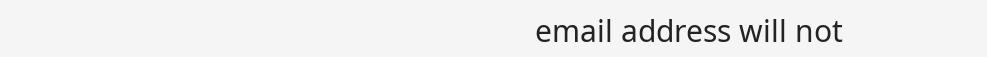email address will not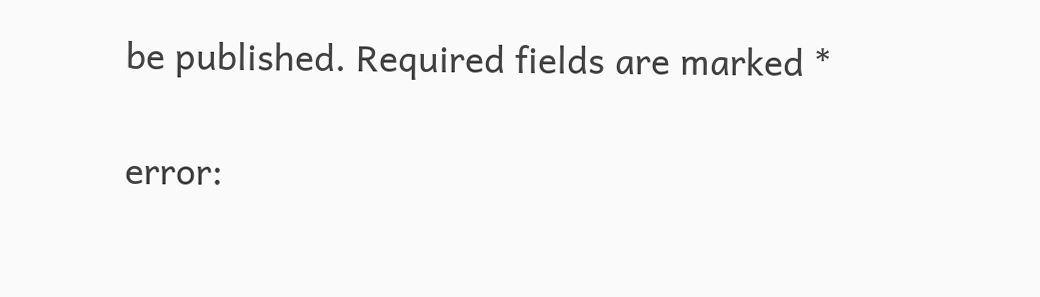be published. Required fields are marked *

error: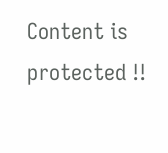Content is protected !!